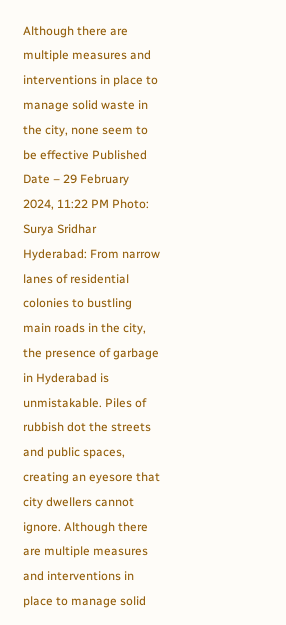Although there are multiple measures and interventions in place to manage solid waste in the city, none seem to be effective Published Date – 29 February 2024, 11:22 PM Photo: Surya Sridhar Hyderabad: From narrow lanes of residential colonies to bustling main roads in the city, the presence of garbage in Hyderabad is unmistakable. Piles of rubbish dot the streets and public spaces, creating an eyesore that city dwellers cannot ignore. Although there are multiple measures and interventions in place to manage solid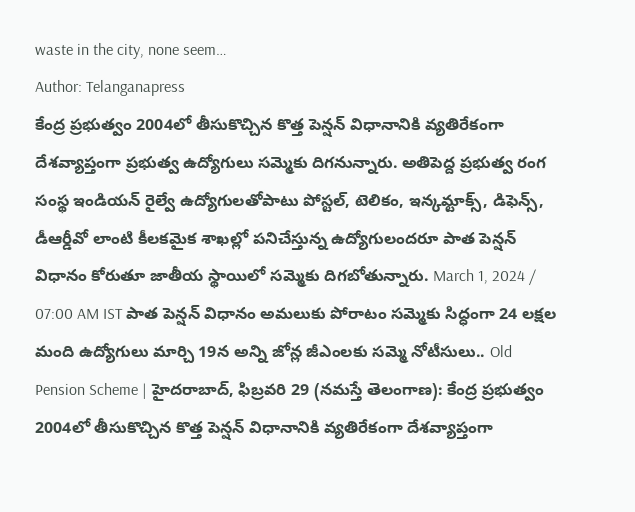waste in the city, none seem…
Author: Telanganapress
కేంద్ర ప్రభుత్వం 2004లో తీసుకొచ్చిన కొత్త పెన్షన్ విధానానికి వ్యతిరేకంగా దేశవ్యాప్తంగా ప్రభుత్వ ఉద్యోగులు సమ్మెకు దిగనున్నారు. అతిపెద్ద ప్రభుత్వ రంగ సంస్థ ఇండియన్ రైల్వే ఉద్యోగులతోపాటు పోస్టల్, టెలికం, ఇన్కమ్టాక్స్, డిఫెన్స్, డీఆర్డీవో లాంటి కీలకమైక శాఖల్లో పనిచేస్తున్న ఉద్యోగులందరూ పాత పెన్షన్ విధానం కోరుతూ జాతీయ స్థాయిలో సమ్మెకు దిగబోతున్నారు. March 1, 2024 / 07:00 AM IST పాత పెన్షన్ విధానం అమలుకు పోరాటం సమ్మెకు సిద్ధంగా 24 లక్షల మంది ఉద్యోగులు మార్చి 19న అన్ని జోన్ల జీఎంలకు సమ్మె నోటీసులు.. Old Pension Scheme | హైదరాబాద్, ఫిబ్రవరి 29 (నమస్తే తెలంగాణ): కేంద్ర ప్రభుత్వం 2004లో తీసుకొచ్చిన కొత్త పెన్షన్ విధానానికి వ్యతిరేకంగా దేశవ్యాప్తంగా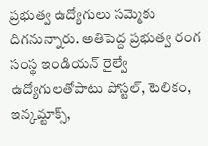ప్రభుత్వ ఉద్యోగులు సమ్మెకు దిగనున్నారు. అతిపెద్ద ప్రభుత్వ రంగ సంస్థ ఇండియన్ రైల్వే ఉద్యోగులతోపాటు పోస్టల్, టెలికం, ఇన్కమ్టాక్స్,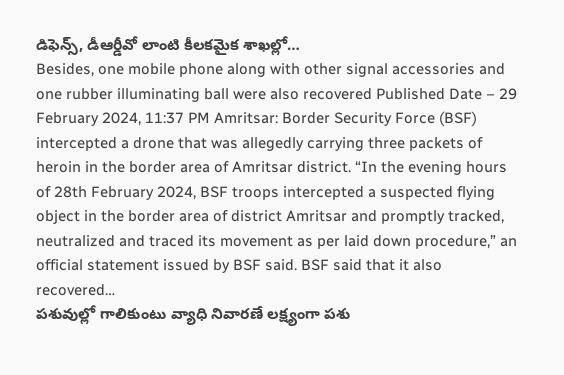డిఫెన్స్, డీఆర్డీవో లాంటి కీలకమైక శాఖల్లో…
Besides, one mobile phone along with other signal accessories and one rubber illuminating ball were also recovered Published Date – 29 February 2024, 11:37 PM Amritsar: Border Security Force (BSF) intercepted a drone that was allegedly carrying three packets of heroin in the border area of Amritsar district. “In the evening hours of 28th February 2024, BSF troops intercepted a suspected flying object in the border area of district Amritsar and promptly tracked, neutralized and traced its movement as per laid down procedure,” an official statement issued by BSF said. BSF said that it also recovered…
పశువుల్లో గాలికుంటు వ్యాధి నివారణే లక్ష్యంగా పశు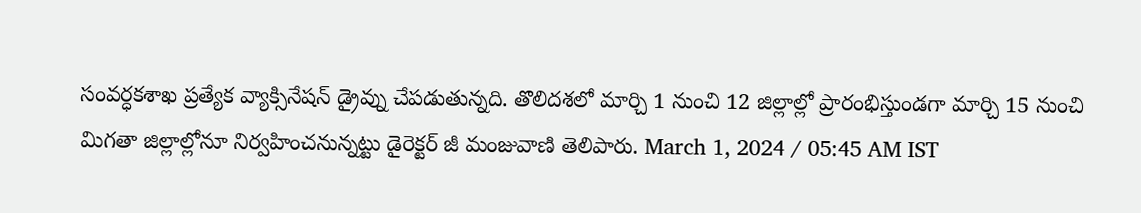సంవర్ధకశాఖ ప్రత్యేక వ్యాక్సినేషన్ డ్రైవ్ను చేపడుతున్నది. తొలిదశలో మార్చి 1 నుంచి 12 జిల్లాల్లో ప్రారంభిస్తుండగా మార్చి 15 నుంచి మిగతా జిల్లాల్లోనూ నిర్వహించనున్నట్టు డైరెక్టర్ జీ మంజువాణి తెలిపారు. March 1, 2024 / 05:45 AM IST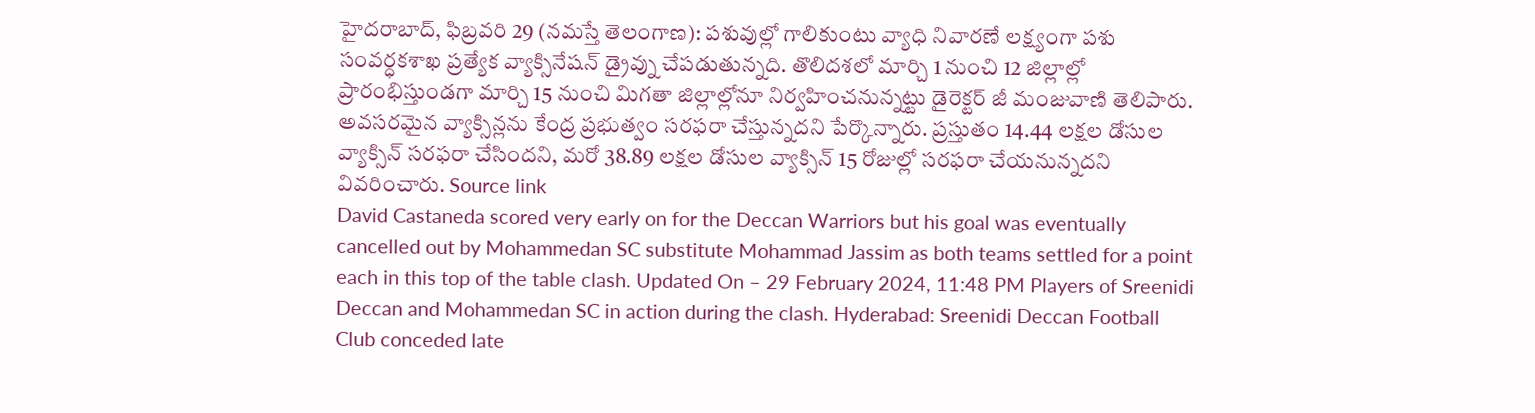హైదరాబాద్, ఫిబ్రవరి 29 (నమస్తే తెలంగాణ): పశువుల్లో గాలికుంటు వ్యాధి నివారణే లక్ష్యంగా పశు సంవర్ధకశాఖ ప్రత్యేక వ్యాక్సినేషన్ డ్రైవ్ను చేపడుతున్నది. తొలిదశలో మార్చి 1 నుంచి 12 జిల్లాల్లో ప్రారంభిస్తుండగా మార్చి 15 నుంచి మిగతా జిల్లాల్లోనూ నిర్వహించనున్నట్టు డైరెక్టర్ జీ మంజువాణి తెలిపారు. అవసరమైన వ్యాక్సిన్లను కేంద్ర ప్రభుత్వం సరఫరా చేస్తున్నదని పేర్కొన్నారు. ప్రస్తుతం 14.44 లక్షల డోసుల వ్యాక్సిన్ సరఫరా చేసిందని, మరో 38.89 లక్షల డోసుల వ్యాక్సిన్ 15 రోజుల్లో సరఫరా చేయనున్నదని వివరించారు. Source link
David Castaneda scored very early on for the Deccan Warriors but his goal was eventually cancelled out by Mohammedan SC substitute Mohammad Jassim as both teams settled for a point each in this top of the table clash. Updated On – 29 February 2024, 11:48 PM Players of Sreenidi Deccan and Mohammedan SC in action during the clash. Hyderabad: Sreenidi Deccan Football Club conceded late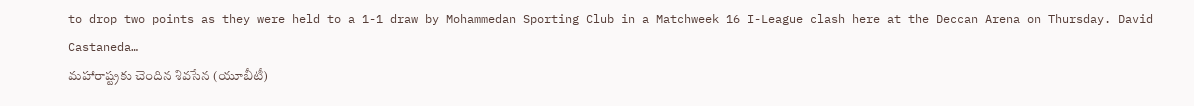to drop two points as they were held to a 1-1 draw by Mohammedan Sporting Club in a Matchweek 16 I-League clash here at the Deccan Arena on Thursday. David Castaneda…
మహారాష్ట్రకు చెందిన శివసేన (యూబీటీ)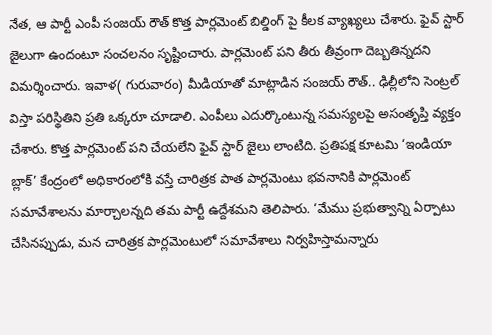నేత, ఆ పార్టీ ఎంపీ సంజయ్ రౌత్ కొత్త పార్లమెంట్ బిల్డింగ్ పై కీలక వ్యాఖ్యలు చేశారు. ఫైవ్ స్టార్ జైలుగా ఉందంటూ సంచలనం సృష్టించారు. పార్లమెంట్ పని తీరు తీవ్రంగా దెబ్బతిన్నదని విమర్శించారు. ఇవాళ( గురువారం) మీడియాతో మాట్లాడిన సంజయ్ రౌత్.. ఢిల్లీలోని సెంట్రల్ విస్తా పరిస్థితిని ప్రతి ఒక్కరూ చూడాలి. ఎంపీలు ఎదుర్కొంటున్న సమస్యలపై అసంతృప్తి వ్యక్తం చేశారు. కొత్త పార్లమెంట్ పని చేయలేని ఫైవ్ స్టార్ జైలు లాంటిది. ప్రతిపక్ష కూటమి ‘ఇండియా బ్లాక్’ కేంద్రంలో అధికారంలోకి వస్తే చారిత్రక పాత పార్లమెంటు భవనానికి పార్లమెంట్ సమావేశాలను మార్చాలన్నది తమ పార్టీ ఉద్దేశమని తెలిపారు. ‘మేము ప్రభుత్వాన్ని ఏర్పాటు చేసినప్పుడు, మన చారిత్రక పార్లమెంటులో సమావేశాలు నిర్వహిస్తామన్నారు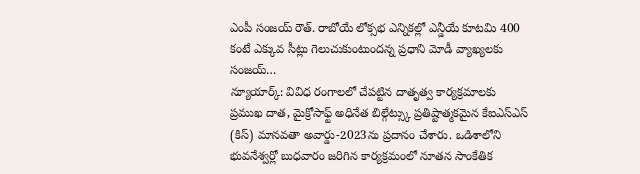ఎంపీ సంజయ్ రౌత్. రాబోయే లోక్సభ ఎన్నికల్లో ఎన్డీయే కూటమి 400 కంటే ఎక్కువ సీట్లు గెలుచుకుంటుందన్న ప్రధాని మోడీ వ్యాఖ్యలకు సంజయ్…
న్యూయార్క్: వివిధ రంగాలలో చేపట్టిన దాతృత్వ కార్యక్రమాలకు ప్రముఖ దాత, మైక్రోసాఫ్ట్ అధినేత బిల్గేట్స్కు ప్రతిష్టాత్మకమైన కేఐఎస్ఎస్ (కిస్) మానవతా అవార్డు-2023ను ప్రదానం చేశారు. ఒడిశాలోని భువనేశ్వర్లో బుధవారం జరిగిన కార్యక్రమంలో నూతన సాంకేతిక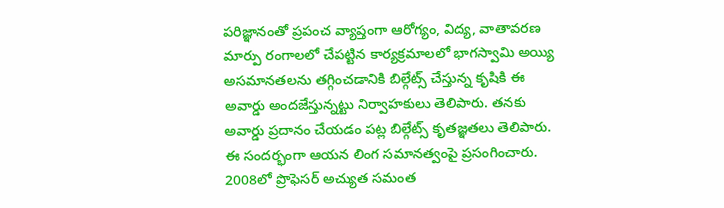పరిజ్ఞానంతో ప్రపంచ వ్యాప్తంగా ఆరోగ్యం, విద్య, వాతావరణ మార్పు రంగాలలో చేపట్టిన కార్యక్రమాలలో భాగస్వామి అయ్యి అసమానతలను తగ్గించడానికి బిల్గేట్స్ చేస్తున్న కృషికి ఈ అవార్డు అందజేస్తున్నట్టు నిర్వాహకులు తెలిపారు. తనకు అవార్డు ప్రదానం చేయడం పట్ల బిల్గేట్స్ కృతజ్ఞతలు తెలిపారు. ఈ సందర్భంగా ఆయన లింగ సమానత్వంపై ప్రసంగించారు. 2008లో ప్రొఫెసర్ అచ్యుత సమంత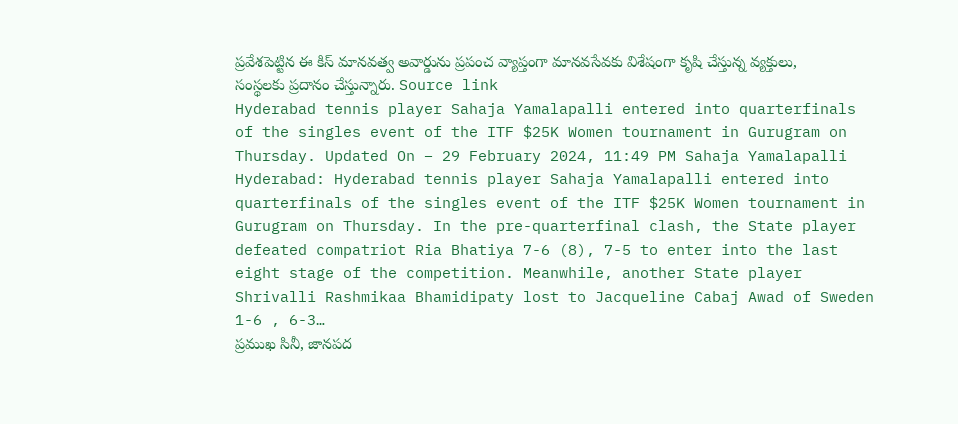ప్రవేశపెట్టిన ఈ కిస్ మానవత్వ అవార్డును ప్రపంచ వ్యాప్తంగా మానవసేవకు విశేషంగా కృషి చేస్తున్న వ్యక్తులు, సంస్థలకు ప్రదానం చేస్తున్నారు. Source link
Hyderabad tennis player Sahaja Yamalapalli entered into quarterfinals of the singles event of the ITF $25K Women tournament in Gurugram on Thursday. Updated On – 29 February 2024, 11:49 PM Sahaja Yamalapalli Hyderabad: Hyderabad tennis player Sahaja Yamalapalli entered into quarterfinals of the singles event of the ITF $25K Women tournament in Gurugram on Thursday. In the pre-quarterfinal clash, the State player defeated compatriot Ria Bhatiya 7-6 (8), 7-5 to enter into the last eight stage of the competition. Meanwhile, another State player Shrivalli Rashmikaa Bhamidipaty lost to Jacqueline Cabaj Awad of Sweden 1-6 , 6-3…
ప్రముఖ సినీ, జానపద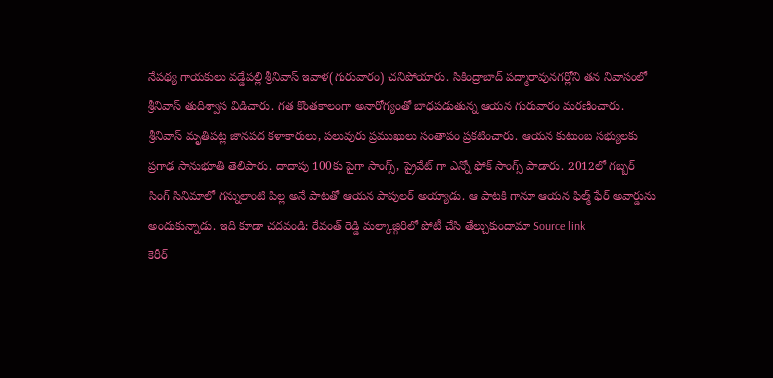నేపథ్య గాయకులు వడ్డేపల్లి శ్రీనివాస్ ఇవాళ(గురువారం) చనిపోయారు. సికింద్రాబాద్ పద్మారావునగర్లోని తన నివాసంలో శ్రీనివాస్ తుదిశ్వాస విడిచారు. గత కొంతకాలంగా అనారోగ్యంతో బాధపడుతున్న ఆయన గురువారం మరణించారు. శ్రీనివాస్ మృతిపట్ల జానపద కళాకారులు, పలువురు ప్రముఖులు సంతాపం ప్రకటించారు. ఆయన కుటుంబ సభ్యులకు ప్రగాఢ సానుభూతి తెలిపారు. దాదాపు 100కు పైగా సాంగ్స్, ప్రైవేట్ గా ఎన్నో ఫోక్ సాంగ్స్ పాడారు. 2012లో గబ్బర్ సింగ్ సినిమాలో గన్నులాంటి పిల్ల అనే పాటతో ఆయన పాపులర్ అయ్యాడు. ఆ పాటకి గానూ ఆయన ఫిల్మ్ ఫేర్ అవార్డును అందుకున్నాడు. ఇది కూడా చదవండి: రేవంత్ రెడ్డి మల్కాజ్గిరిలో పోటీ చేసి తేల్చుకుందామా Source link
కెరీర్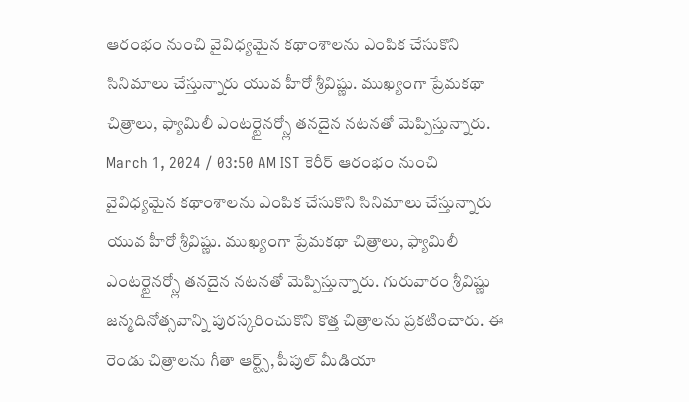ఆరంభం నుంచి వైవిధ్యమైన కథాంశాలను ఎంపిక చేసుకొని సినిమాలు చేస్తున్నారు యువ హీరో శ్రీవిష్ణు. ముఖ్యంగా ప్రేమకథా చిత్రాలు, ఫ్యామిలీ ఎంటర్టైనర్స్లో తనదైన నటనతో మెప్పిస్తున్నారు. March 1, 2024 / 03:50 AM IST కెరీర్ ఆరంభం నుంచి వైవిధ్యమైన కథాంశాలను ఎంపిక చేసుకొని సినిమాలు చేస్తున్నారు యువ హీరో శ్రీవిష్ణు. ముఖ్యంగా ప్రేమకథా చిత్రాలు, ఫ్యామిలీ ఎంటర్టైనర్స్లో తనదైన నటనతో మెప్పిస్తున్నారు. గురువారం శ్రీవిష్ణు జన్మదినోత్సవాన్ని పురస్కరించుకొని కొత్త చిత్రాలను ప్రకటించారు. ఈ రెండు చిత్రాలను గీతా ఆర్ట్స్, పీపుల్ మీడియా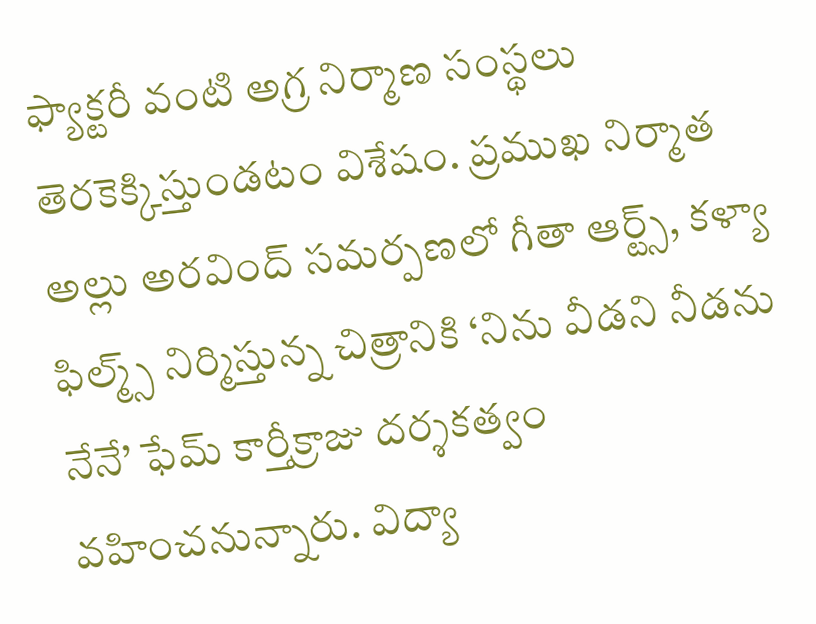ఫ్యాక్టరీ వంటి అగ్ర నిర్మాణ సంస్థలు తెరకెక్కిస్తుండటం విశేషం. ప్రముఖ నిర్మాత అల్లు అరవింద్ సమర్పణలో గీతా ఆర్ట్స్, కళ్యా ఫిల్మ్స్ నిర్మిస్తున్న చిత్రానికి ‘నిను వీడని నీడను నేనే’ ఫేమ్ కార్తీక్రాజు దర్శకత్వం వహించనున్నారు. విద్యా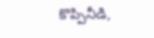కొప్పినీడి,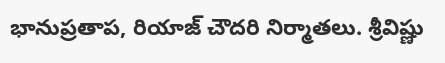భానుప్రతాప, రియాజ్ చౌదరి నిర్మాతలు. శ్రీవిష్ణు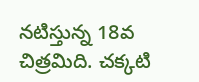నటిస్తున్న 18వ చిత్రమిది. చక్కటి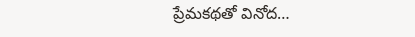ప్రేమకథతో వినోద…